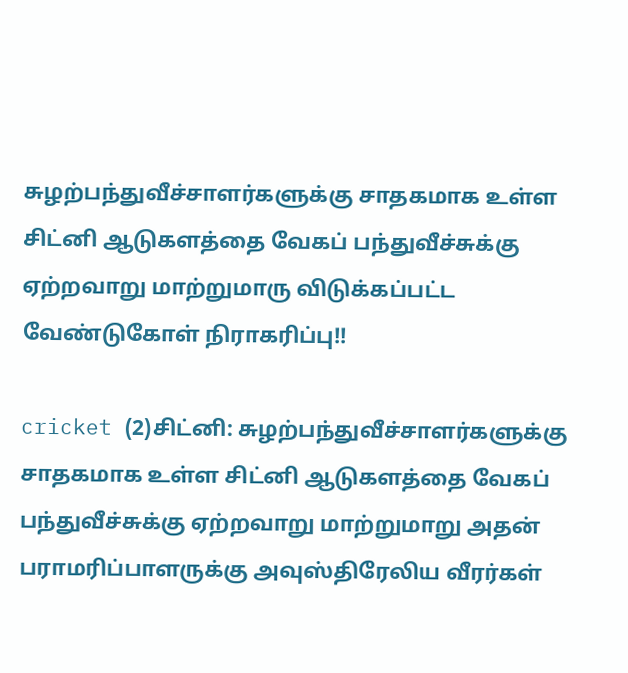சுழற்பந்துவீச்சாளர்களுக்கு சாதகமாக உள்ள சிட்னி ஆடுகளத்தை வேகப் பந்துவீச்சுக்கு ஏற்றவாறு மாற்றுமாரு விடுக்கப்பட்ட வேண்டுகோள் நிராகரிப்பு!!

cricket (2)சிட்னி: சுழற்பந்துவீச்சாளர்களுக்கு சாதகமாக உள்ள சிட்னி ஆடுகளத்தை வேகப் பந்துவீச்சுக்கு ஏற்றவாறு மாற்றுமாறு அதன் பராமரிப்பாளருக்கு அவுஸ்திரேலிய வீரர்கள்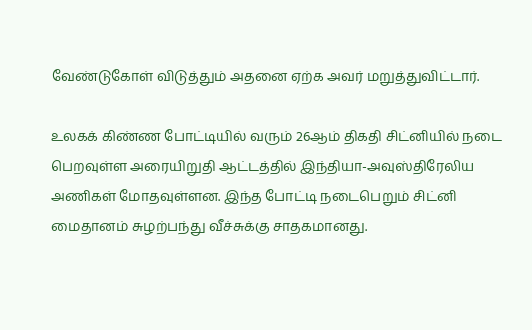வேண்டுகோள் விடுத்தும் அதனை ஏற்க அவர் மறுத்துவிட்டார்.

உலகக் கிண்ண போட்டியில் வரும் 26ஆம் திகதி சிட்னியில் நடை பெறவுள்ள அரையிறுதி ஆட்டத்தில் இந்தியா-அவுஸ்திரேலிய அணிகள் மோதவுள்ளன. இந்த போட்டி நடைபெறும் சிட்னி மைதானம் சுழற்பந்து வீச்சுக்கு சாதகமானது.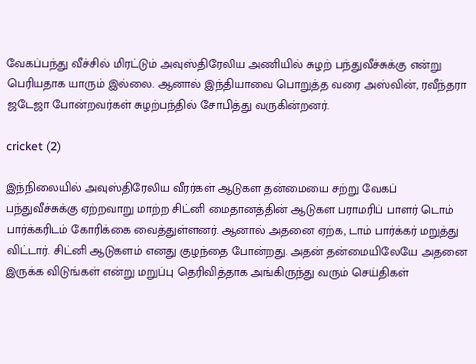வேகப்பந்து வீச்சில் மிரட்டும் அவுஸ்திரேலிய அணியில் சுழற் பந்துவீச்சுக்கு என்று பெரியதாக யாரும் இல்லை. ஆனால் இந்தியாவை பொறுத்த வரை அஸ்வின், ரவீந்தரா ஜடேஜா போன்றவர்கள் சுழற்பந்தில் சோபித்து வருகின்றனர்.

cricket (2)

இந்நிலையில் அவுஸ்திரேலிய வீரர்கள் ஆடுகள தன்மையை சற்று வேகப் பந்துவீச்சுக்கு ஏற்றவாறு மாற்ற சிட்னி மைதானத்தின் ஆடுகள பராமரிப் பாளர் டொம் பார்க்கரிடம் கோரிக்கை வைத்துள்ளனர். ஆனால் அதனை ஏற்க, டாம் பார்க்கர் மறுத்து விட்டார். சிட்னி ஆடுகளம் எனது குழந்தை போன்றது. அதன் தன்மையிலேயே அதனை இருக்க விடுங்கள் என்று மறுப்பு தெரிவித்தாக அங்கிருந்து வரும் செய்திகள்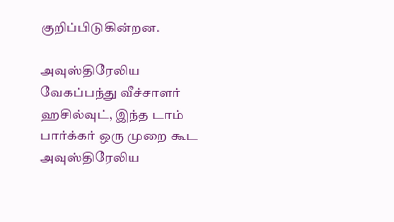குறிப்பிடுகின்றன.

அவுஸ்திரேலிய வேகப்பந்து வீச்சாளர் ஹசில்வுட், இந்த டாம் பார்க்கர் ஒரு முறை கூட அவுஸ்திரேலிய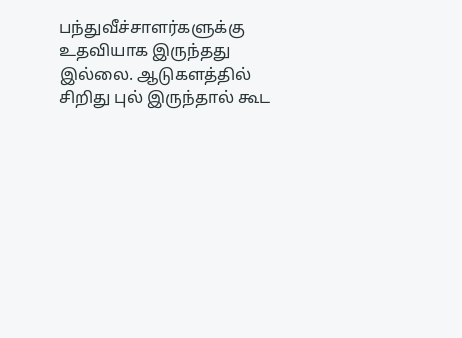பந்துவீச்சாளர்களுக்கு உதவியாக இருந்தது இல்லை. ஆடுகளத்தில் சிறிது புல் இருந்தால் கூட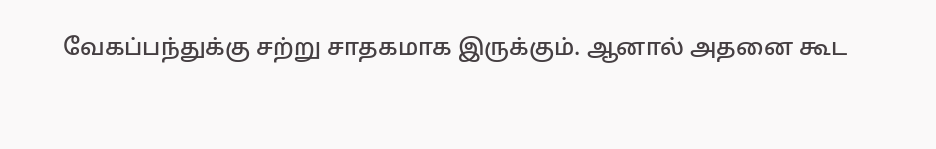வேகப்பந்துக்கு சற்று சாதகமாக இருக்கும். ஆனால் அதனை கூட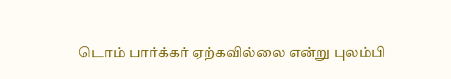டொம் பார்க்கர் ஏற்கவில்லை என்று புலம்பி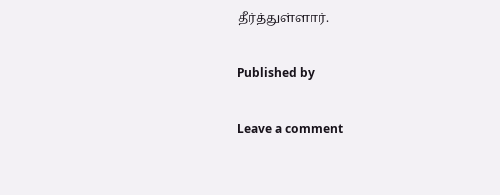தீர்த்துள்ளார்.

Published by

Leave a comment